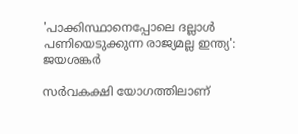'പാക്കിസ്ഥാനെപ്പോലെ ദല്ലാൾ പണിയെടുക്കുന്ന രാജ്യമല്ല ഇന്ത്യ': ജയശങ്കർ

സർവകക്ഷി യോഗത്തിലാണ്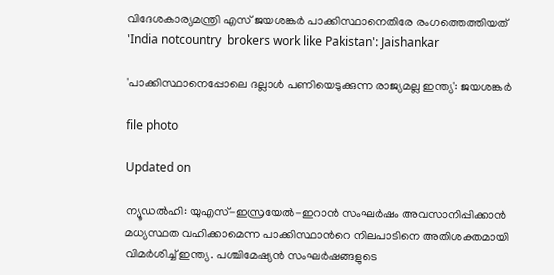വിദേശകാര്യമന്ത്രി എസ് ജയശങ്കർ പാക്കിസ്ഥാനെതിരേ രംഗത്തെത്തിയത്
'India notcountry  brokers work like Pakistan': Jaishankar

'പാക്കിസ്ഥാനെപ്പോലെ ദല്ലാൾ പണിയെടുക്കുന്ന രാജ്യമല്ല ഇന്ത്യ': ജയശങ്കർ

file photo

Updated on

ന്യൂഡൽഹി: യുഎസ്-ഇസ്രയേൽ-ഇറാൻ സംഘർഷം അവസാനിപ്പിക്കാൻ മധ്യസ്ഥത വഹിക്കാമെന്ന പാക്കിസ്ഥാന്‍റെ നിലപാടിനെ അതിശക്തമായി വിമർശിച്ച് ഇന്ത്യ. പശ്ചിമേഷ്യൻ സംഘർഷങ്ങളുടെ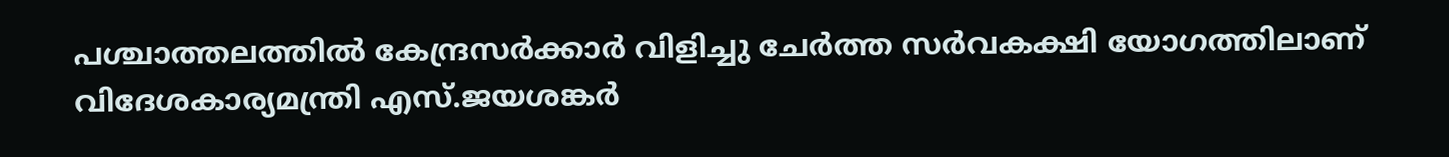പശ്ചാത്തലത്തിൽ കേന്ദ്രസർക്കാർ വിളിച്ചു ചേർത്ത സർവകക്ഷി യോഗത്തിലാണ് വിദേശകാര്യമന്ത്രി എസ്.ജയശങ്കർ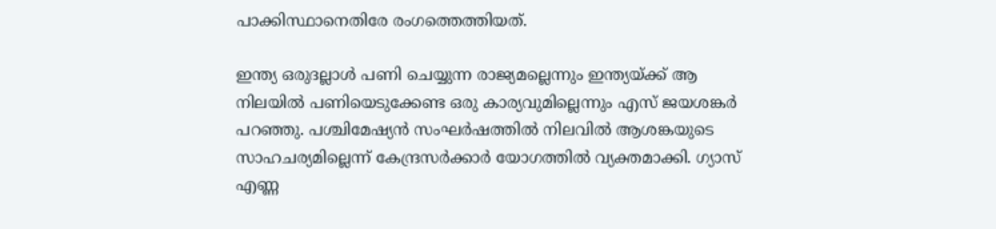പാക്കിസ്ഥാനെതിരേ രംഗത്തെത്തിയത്.

ഇന്ത്യ ഒരുദല്ലാള്‍ പണി ചെയ്യുന്ന രാജ്യമല്ലെന്നും ഇന്ത്യയ്ക്ക് ആ നിലയില്‍ പണിയെടുക്കേണ്ട ഒരു കാര്യവുമില്ലെന്നും എസ് ജയശങ്കര്‍ പറഞ്ഞു. പശ്ചിമേഷ്യന്‍ സംഘര്‍ഷത്തില്‍ നിലവില്‍ ആശങ്കയുടെ സാഹചര്യമില്ലെന്ന് കേന്ദ്രസര്‍ക്കാര്‍ യോഗത്തില്‍ വ്യക്തമാക്കി. ഗ്യാസ് എണ്ണ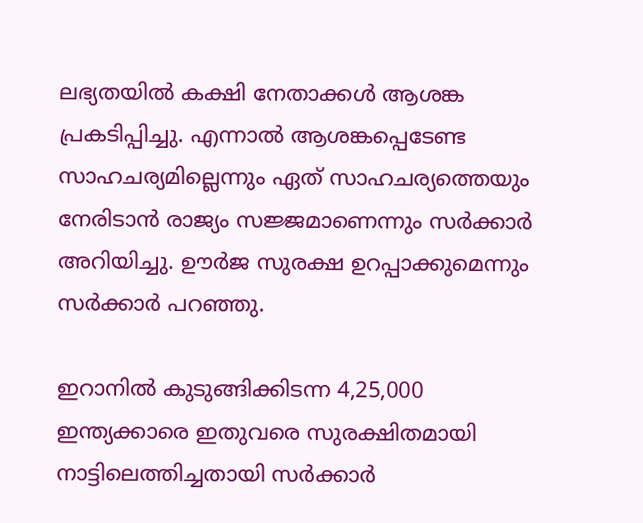ലഭ്യതയില്‍ കക്ഷി നേതാക്കള്‍ ആശങ്ക പ്രകടിപ്പിച്ചു. എന്നാല്‍ ആശങ്കപ്പെടേണ്ട സാഹചര്യമില്ലെന്നും ഏത് സാഹചര്യത്തെയും നേരിടാന്‍ രാജ്യം സജ്ജമാണെന്നും സര്‍ക്കാര്‍ അറിയിച്ചു. ഊര്‍ജ സുരക്ഷ ഉറപ്പാക്കുമെന്നും സര്‍ക്കാര്‍ പറഞ്ഞു.

ഇറാനിൽ കുടുങ്ങിക്കിടന്ന 4,25,000 ഇന്ത്യക്കാരെ ഇതുവരെ സുരക്ഷിതമായി നാട്ടിലെത്തിച്ചതായി സർക്കാർ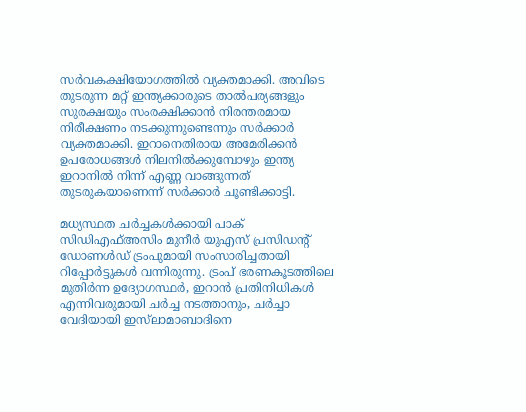സർവകക്ഷിയോഗത്തിൽ വ്യക്തമാക്കി. അവിടെ തുടരുന്ന മറ്റ് ഇന്ത്യക്കാരുടെ താൽപര്യങ്ങളും സുരക്ഷയും സംരക്ഷിക്കാൻ നിരന്തരമായ നിരീക്ഷണം നടക്കുന്നുണ്ടെന്നും സർക്കാർ വ്യക്തമാക്കി. ഇറാനെതിരായ അമേരിക്കൻ ഉപരോധങ്ങൾ നിലനിൽക്കുമ്പോഴും ഇന്ത്യ ഇറാനിൽ നിന്ന് എണ്ണ വാങ്ങുന്നത് തുടരുകയാണെന്ന് സർക്കാർ ചൂണ്ടിക്കാട്ടി.

മധ്യസ്ഥത ചര്‍ച്ചകള്‍ക്കായി പാക് സിഡിഎഫ്അസിം മുനീര്‍ യുഎസ് പ്രസിഡന്‍റ് ഡോണള്‍ഡ് ട്രംപുമായി സംസാരിച്ചതായി റിപ്പോര്‍ട്ടുകള്‍ വന്നിരുന്നു. ട്രംപ് ഭരണകൂടത്തിലെ മുതിര്‍ന്ന ഉദ്യോഗസ്ഥര്‍, ഇറാന്‍ പ്രതിനിധികള്‍ എന്നിവരുമായി ചര്‍ച്ച നടത്താനും, ചര്‍ച്ചാ വേദിയായി ഇസ്‌ലാമാബാദിനെ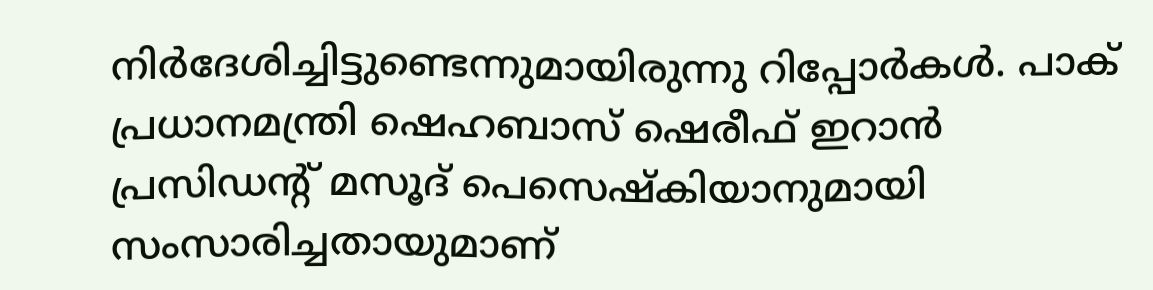നിര്‍ദേശിച്ചിട്ടുണ്ടെന്നുമായിരുന്നു റിപ്പോര്‍കള്‍. പാക് പ്രധാനമന്ത്രി ഷെഹബാസ് ഷെരീഫ് ഇറാന്‍ പ്രസിഡന്‍റ് മസൂദ് പെസെഷ്‌കിയാനുമായി സംസാരിച്ചതായുമാണ്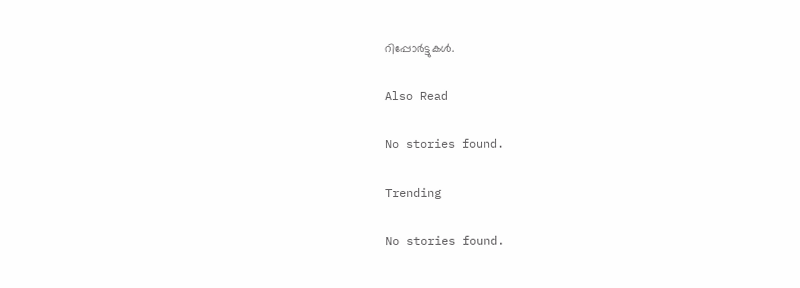റിപ്പോർട്ടുകൾ.

Also Read

No stories found.

Trending

No stories found.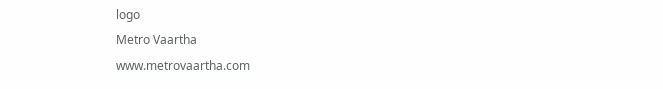logo
Metro Vaartha
www.metrovaartha.com